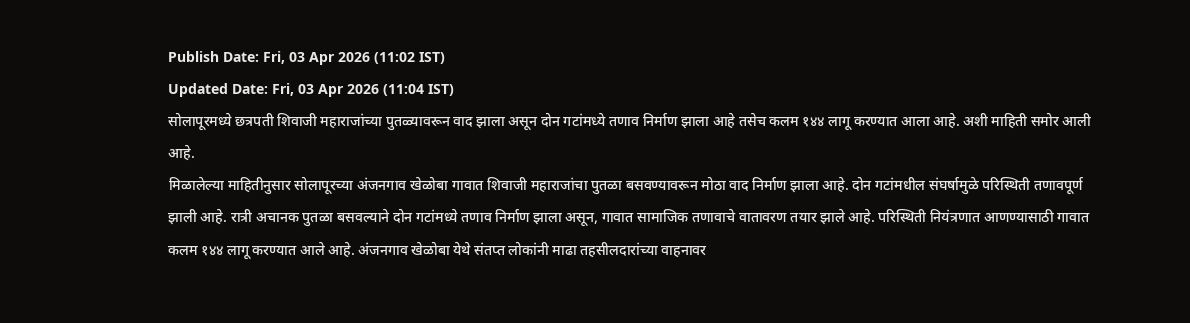Publish Date: Fri, 03 Apr 2026 (11:02 IST)
Updated Date: Fri, 03 Apr 2026 (11:04 IST)
सोलापूरमध्ये छत्रपती शिवाजी महाराजांच्या पुतळ्यावरून वाद झाला असून दोन गटांमध्ये तणाव निर्माण झाला आहे तसेच कलम १४४ लागू करण्यात आला आहे. अशी माहिती समोर आली आहे.
मिळालेल्या माहितीनुसार सोलापूरच्या अंजनगाव खेळोबा गावात शिवाजी महाराजांचा पुतळा बसवण्यावरून मोठा वाद निर्माण झाला आहे. दोन गटांमधील संघर्षामुळे परिस्थिती तणावपूर्ण झाली आहे. रात्री अचानक पुतळा बसवल्याने दोन गटांमध्ये तणाव निर्माण झाला असून, गावात सामाजिक तणावाचे वातावरण तयार झाले आहे. परिस्थिती नियंत्रणात आणण्यासाठी गावात कलम १४४ लागू करण्यात आले आहे. अंजनगाव खेळोबा येथे संतप्त लोकांनी माढा तहसीलदारांच्या वाहनावर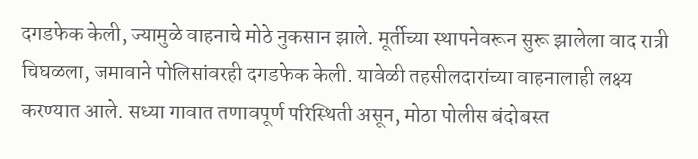दगडफेक केली, ज्यामुळे वाहनाचे मोठे नुकसान झाले. मूर्तीच्या स्थापनेवरून सुरू झालेला वाद रात्री चिघळला, जमावाने पोलिसांवरही दगडफेक केली. यावेळी तहसीलदारांच्या वाहनालाही लक्ष्य करण्यात आले. सध्या गावात तणावपूर्ण परिस्थिती असून, मोठा पोलीस बंदोबस्त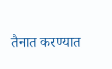तैनात करण्यात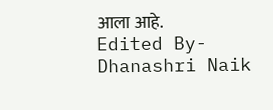आला आहे.
Edited By- Dhanashri Naik